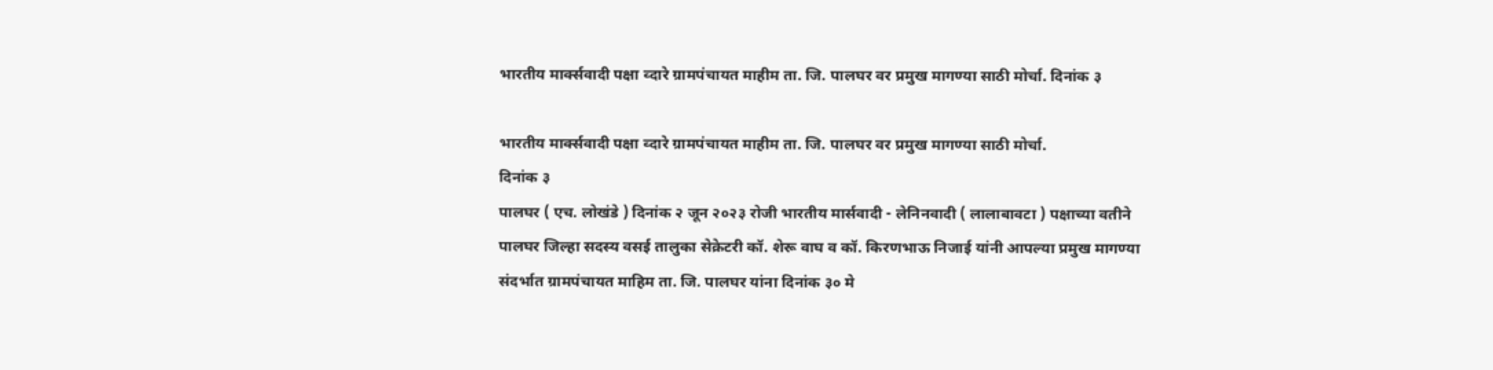भारतीय मार्क्सवादी पक्षा व्दारे ग्रामपंचायत माहीम ता. जि. पालघर वर प्रमुख मागण्या साठी मोर्चा. दिनांक ३

भारतीय मार्क्सवादी पक्षा व्दारे ग्रामपंचायत माहीम ता. जि. पालघर वर प्रमुख मागण्या साठी मोर्चा.
दिनांक ३
पालघर ( एच. लोखंडे ) दिनांक २ जून २०२३ रोजी भारतीय मार्सवादी - लेनिनवादी ( लालाबावटा ) पक्षाच्या वतीने पालघर जिल्हा सदस्य वसई तालुका सेक्रेटरी कॉ. शेरू वाघ व कॉ. किरणभाऊ निजाई यांनी आपल्या प्रमुख मागण्या संदर्भात ग्रामपंचायत माहिम ता. जि. पालघर यांना दिनांक ३० मे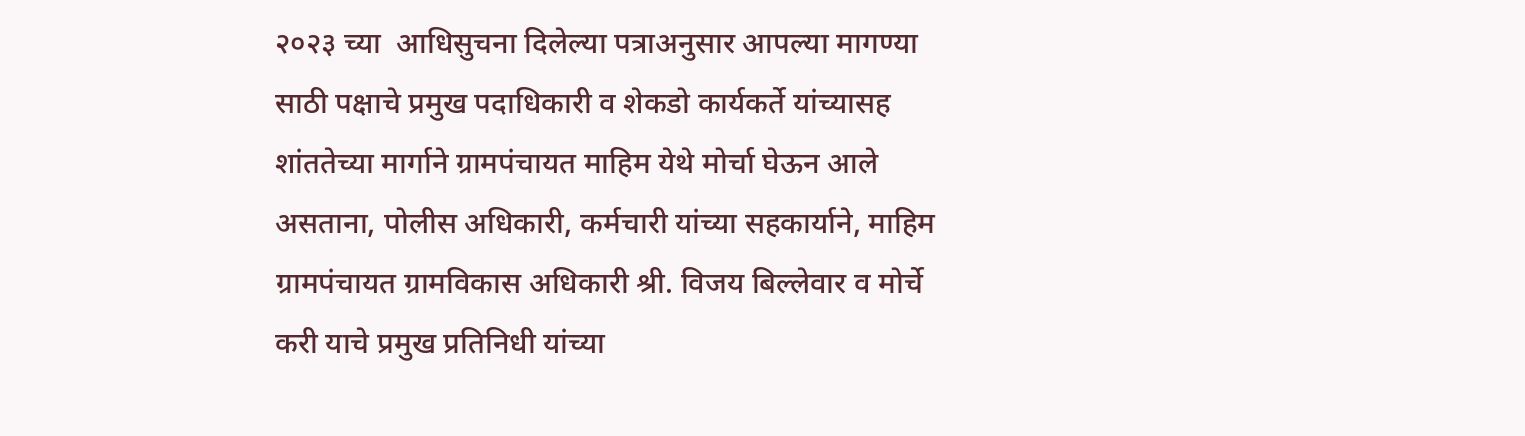२०२३ च्या  आधिसुचना दिलेल्या पत्राअनुसार आपल्या मागण्या साठी पक्षाचे प्रमुख पदाधिकारी व शेकडो कार्यकर्ते यांच्यासह शांततेच्या मार्गाने ग्रामपंचायत माहिम येथे मोर्चा घेऊन आले असताना, पोलीस अधिकारी, कर्मचारी यांच्या सहकार्याने, माहिम ग्रामपंचायत ग्रामविकास अधिकारी श्री. विजय बिल्लेवार व मोर्चे करी याचे प्रमुख प्रतिनिधी यांच्या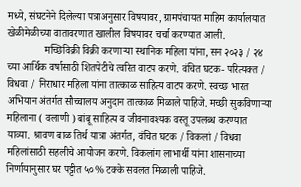मध्ये, संघटनेने दिलेल्या पत्राअनुसार विषयावर, ग्रामपंचायत माहिम कार्यालयात खेळीमेळीच्या वातावरणात खालील विषयावर चर्चा करण्यात आली.
              मच्छिविक्री विक्री करणाऱ्या स्थानिक महिला यांना, सन २०२३ / २४ च्या आर्थिक वर्षासाठी शितपेटीचे त्वरित वाटप करणे. वंचित घटक- परित्यक्त / विधवा / निराधार महिला यांना तात्काळ साहित्य वाटप करणे. स्वच्छ भारत अभियान अंतर्गत सौच्चालय अनुदान तात्काळ मिळाले पाहिजे. मच्छी सुकविणाऱ्या महिलाना ( वलाणी ) बांबू साहित्य व जीवनावश्यक वस्तू उपलब्ध करण्यात याव्या. श्रावण बाळ तिर्थ यात्रा अंतर्गत, वंचित घटक / विकलां / विधवा महिलांसाठी सहलीचे आयोजन करणे. विकलांग लाभार्थी यांना शासनाच्या निर्णायानुसार घर पट्टीत ५०% टक्के सवलत मिळाली पाहिजे.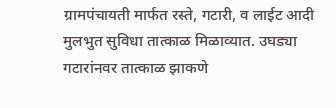ग्रामपंचायती मार्फत रस्ते, गटारी, व लाईट आदी मुलभुत सुविधा तात्काळ मिळाव्यात. उघड्या गटारांनवर तात्काळ झाकणे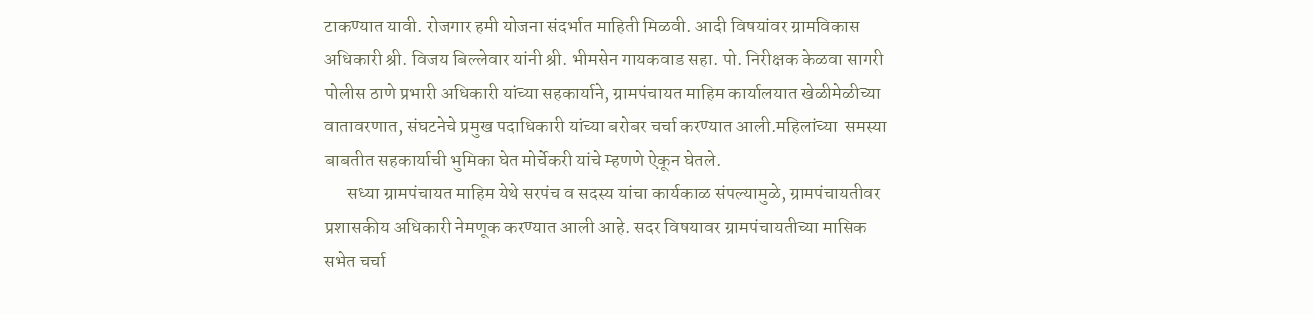टाकण्यात यावी. रोजगार हमी योजना संदर्भात माहिती मिळवी. आदी विषयांवर ग्रामविकास अधिकारी श्री. विजय बिल्लेवार यांनी श्री. भीमसेन गायकवाड सहा. पो. निरीक्षक केळवा सागरी पोलीस ठाणे प्रभारी अधिकारी यांच्या सहकार्याने, ग्रामपंचायत माहिम कार्यालयात खेळीमेळीच्या वातावरणात, संघटनेचे प्रमुख पदाधिकारी यांच्या बरोबर चर्चा करण्यात आली.महिलांच्या  समस्या बाबतीत सहकार्याची भुमिका घेत मोर्चेकरी यांचे म्हणणे ऐकून घेतले.
      सध्या ग्रामपंचायत माहिम येथे सरपंच व सदस्य यांचा कार्यकाळ संपल्यामुळे, ग्रामपंचायतीवर प्रशासकीय अधिकारी नेमणूक करण्यात आली आहे. सदर विषयावर ग्रामपंचायतीच्या मासिक सभेत चर्चा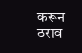करून ठराव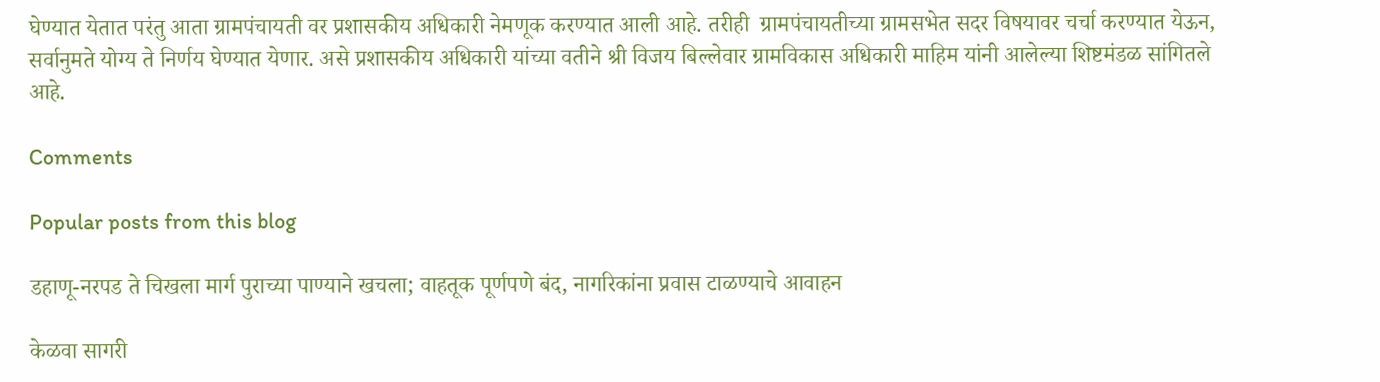घेण्यात येतात परंतु आता ग्रामपंचायती वर प्रशासकीय अधिकारी नेमणूक करण्यात आली आहे. तरीही  ग्रामपंचायतीच्या ग्रामसभेत सदर विषयावर चर्चा करण्यात येऊन, सर्वानुमते योग्य ते निर्णय घेण्यात येणार. असे प्रशासकीय अधिकारी यांच्या वतीने श्री विजय बिल्लेवार ग्रामविकास अधिकारी माहिम यांनी आलेल्या शिष्टमंडळ सांगितले आहे.

Comments

Popular posts from this blog

डहाणू-नरपड ते चिखला मार्ग पुराच्या पाण्याने खचला; वाहतूक पूर्णपणे बंद, नागरिकांना प्रवास टाळण्याचे आवाहन

केळवा सागरी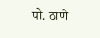पो. ठाणे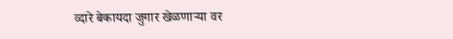व्दारे बेकायदा जुगार खेळणाऱ्या वर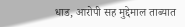धाड, आरोपी सह मुद्देमाल ताब्यात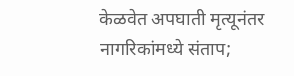केळवेत अपघाती मृत्यूनंतर नागरिकांमध्ये संताप;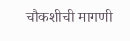चौकशीची मागणी